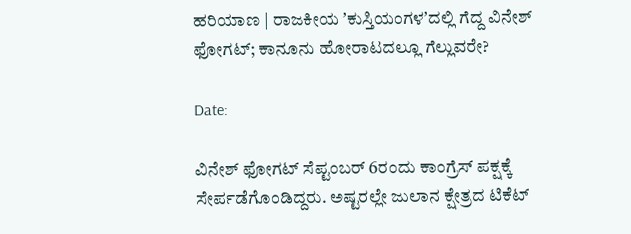ಹರಿಯಾಣ | ರಾಜಕೀಯ ʼಕುಸ್ತಿಯಂಗಳʼದಲ್ಲಿ ಗೆದ್ದ ವಿನೇಶ್‌ ಫೋಗಟ್‌; ಕಾನೂನು ಹೋರಾಟದಲ್ಲೂ ಗೆಲ್ಲುವರೇ?

Date:

ವಿನೇಶ್‌ ಫೋಗಟ್‌ ಸೆಪ್ಟಂಬರ್‌ 6ರಂದು ಕಾಂಗ್ರೆಸ್‌ ಪಕ್ಷಕ್ಕೆ ಸೇರ್ಪಡೆಗೊಂಡಿದ್ದರು. ಅಷ್ಟರಲ್ಲೇ ಜುಲಾನ ಕ್ಷೇತ್ರದ ಟಿಕೆಟ್‌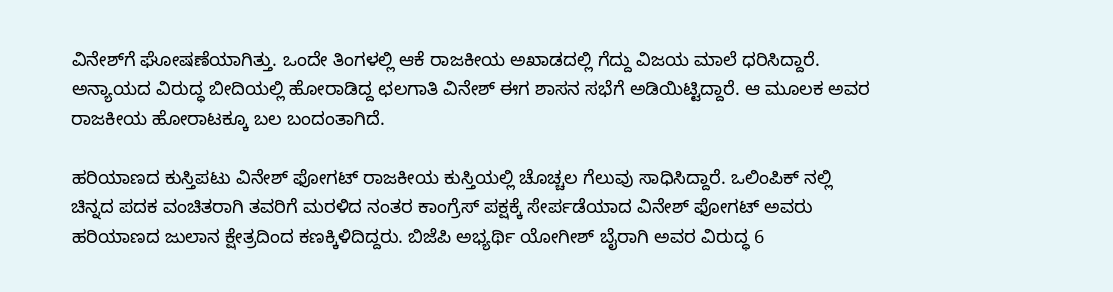ವಿನೇಶ್‌ಗೆ ಘೋಷಣೆಯಾಗಿತ್ತು. ಒಂದೇ ತಿಂಗಳಲ್ಲಿ ಆಕೆ ರಾಜಕೀಯ ಅಖಾಡದಲ್ಲಿ ಗೆದ್ದು ವಿಜಯ ಮಾಲೆ ಧರಿಸಿದ್ದಾರೆ. ಅನ್ಯಾಯದ ವಿರುದ್ಧ ಬೀದಿಯಲ್ಲಿ ಹೋರಾಡಿದ್ದ ಛಲಗಾತಿ ವಿನೇಶ್‌ ಈಗ ಶಾಸನ ಸಭೆಗೆ ಅಡಿಯಿಟ್ಟಿದ್ದಾರೆ. ಆ ಮೂಲಕ ಅವರ ರಾಜಕೀಯ ಹೋರಾಟಕ್ಕೂ ಬಲ ಬಂದಂತಾಗಿದೆ.

ಹರಿಯಾಣದ ಕುಸ್ತಿಪಟು ವಿನೇಶ್‌ ಫೋಗಟ್‌ ರಾಜಕೀಯ ಕುಸ್ತಿಯಲ್ಲಿ ಚೊಚ್ಚಲ ಗೆಲುವು ಸಾಧಿಸಿದ್ದಾರೆ. ಒಲಿಂಪಿಕ್‌ ನಲ್ಲಿ ಚಿನ್ನದ ಪದಕ ವಂಚಿತರಾಗಿ ತವರಿಗೆ ಮರಳಿದ ನಂತರ ಕಾಂಗ್ರೆಸ್‌ ಪಕ್ಷಕ್ಕೆ ಸೇರ್ಪಡೆಯಾದ ವಿನೇಶ್‌ ಫೋಗಟ್‌ ಅವರು ಹರಿಯಾಣದ ಜುಲಾನ ಕ್ಷೇತ್ರದಿಂದ ಕಣಕ್ಕಿಳಿದಿದ್ದರು. ಬಿಜೆಪಿ ಅಭ್ಯರ್ಥಿ ಯೋಗೀಶ್ ಬೈರಾಗಿ ಅವರ ವಿರುದ್ಧ 6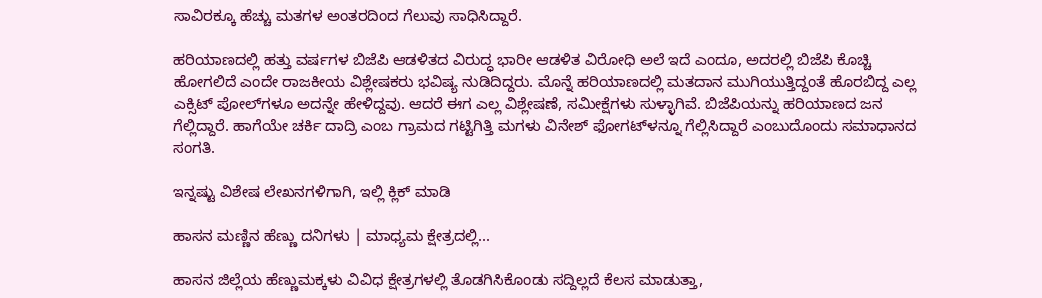ಸಾವಿರಕ್ಕೂ ಹೆಚ್ಚು ಮತಗಳ ಅಂತರದಿಂದ ಗೆಲುವು ಸಾಧಿಸಿದ್ದಾರೆ.

ಹರಿಯಾಣದಲ್ಲಿ ಹತ್ತು ವರ್ಷಗಳ ಬಿಜೆಪಿ ಆಡಳಿತದ ವಿರುದ್ಧ ಭಾರೀ ಆಡಳಿತ ವಿರೋಧಿ ಅಲೆ ಇದೆ ಎಂದೂ, ಅದರಲ್ಲಿ ಬಿಜೆಪಿ ಕೊಚ್ಚಿ ಹೋಗಲಿದೆ ಎಂದೇ ರಾಜಕೀಯ ವಿಶ್ಲೇಷಕರು ಭವಿಷ್ಯ ನುಡಿದಿದ್ದರು. ಮೊನ್ನೆ ಹರಿಯಾಣದಲ್ಲಿ ಮತದಾನ ಮುಗಿಯುತ್ತಿದ್ದಂತೆ ಹೊರಬಿದ್ದ ಎಲ್ಲ ಎಕ್ಸಿಟ್‌ ಪೋಲ್‌ಗಳೂ ಅದನ್ನೇ ಹೇಳಿದ್ದವು. ಆದರೆ ಈಗ ಎಲ್ಲ ವಿಶ್ಲೇಷಣೆ, ಸಮೀಕ್ಷೆಗಳು ಸುಳ್ಳಾಗಿವೆ. ಬಿಜೆಪಿಯನ್ನು ಹರಿಯಾಣದ ಜನ ಗೆಲ್ಲಿದ್ದಾರೆ. ಹಾಗೆಯೇ ಚರ್ಕಿ ದಾದ್ರಿ ಎಂಬ ಗ್ರಾಮದ ಗಟ್ಟಿಗಿತ್ತಿ ಮಗಳು ವಿನೇಶ್‌ ಫೋಗಟ್‌ಳನ್ನೂ ಗೆಲ್ಲಿಸಿದ್ದಾರೆ ಎಂಬುದೊಂದು ಸಮಾಧಾನದ ಸಂಗತಿ.

ಇನ್ನಷ್ಟು ವಿಶೇಷ ಲೇಖನಗಳಿಗಾಗಿ, ಇಲ್ಲಿ ಕ್ಲಿಕ್ ಮಾಡಿ

ಹಾಸನ ಮಣ್ಣಿನ ಹೆಣ್ಣು ದನಿಗಳು | ಮಾಧ್ಯಮ ಕ್ಷೇತ್ರದಲ್ಲಿ...

ಹಾಸನ ಜಿಲ್ಲೆಯ ಹೆಣ್ಣುಮಕ್ಕಳು ವಿವಿಧ ಕ್ಷೇತ್ರಗಳಲ್ಲಿ ತೊಡಗಿಸಿಕೊಂಡು ಸದ್ದಿಲ್ಲದೆ ಕೆಲಸ ಮಾಡುತ್ತಾ,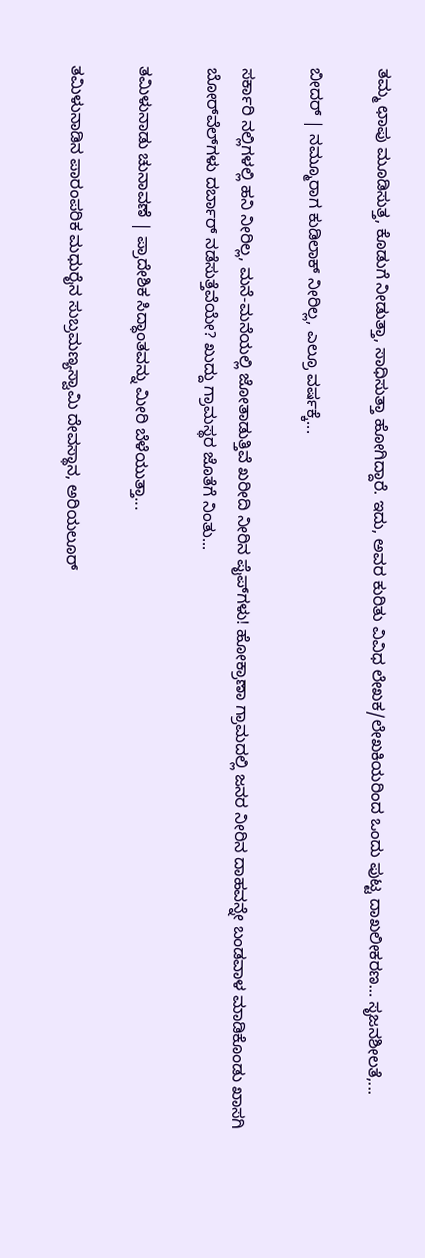ತಮ್ಮ ಛಾಪು ಮೂಡಿಸುತ್ತ, ಕೊಡುಗೆ ನೀಡುತ್ತಾ, ಸಾಧಿಸುತ್ತಾ ಹೋಗಿದ್ದಾರೆ. ಇದು, ಅವರ ಕುರಿತು ವಿವಿಧ ಲೇಖಕ/ಲೇಖಕಿಯರಿಂದ ಒಂದು ಪುಟ್ಟ ದಾಖಲೀಕರಣ… ಸೃಜನಶೀಲತೆ,...

ಬೀದರ್ | ನಮ್ಮೂರಾಗ ಕುಡಿಲಾಕ್ ನೀರಿಲ್ಲ, ಎಲ್ರೂ ವರ್ಷಕ್ಕೆ...

ಸರ್ಕಾರಿ ನಲ್ಲಿಗಳಲ್ಲಿ ಹನಿ ನೀರಿಲ್ಲ, ಮನೆ-ಮನೆಯಲ್ಲಿ ಜೋತಾಡುತ್ತಿವೆ ಖರೀದಿ ನೀರಿನ ಪೈಪ್‌ಗಳು! ಹೋಕ್ರಾಣಾ ಗ್ರಾಮದಲ್ಲಿ ಜನರ ನೀರಿನ ದಾಹವನ್ನೇ ಬಂಡವಾಳ ಮಾಡಿಕೊಂಡು ಖಾಸಗಿ ಬೋರ್‌ವೆಲ್‌ಗಳು ದರ್ಬಾರ್‌ ನಡೆಸುತ್ತೆವೆಯೇ? ಖುದ್ದು ಗ್ರಾಮಸ್ಥರ ಜೊತೆಗೆ ನಿಂತು...

ತಮಿಳುನಾಡು ಚುನಾವಣೆ | ಪ್ರಾದೇಶಿಕ ಸಿದ್ಧಾಂತವನ್ನು ಮೀರಿ ಬೆಳೆಯುತ್ತಾ...

ತಮಿಳುನಾಡಿನ ಪಾರಂಪರಿಕ ಮಧುರೈನ ಸುಬ್ರಮಣ್ಯಸ್ವಾಮಿ ದೇವಸ್ಥಾನ, ಅರಿಯಲೂರ್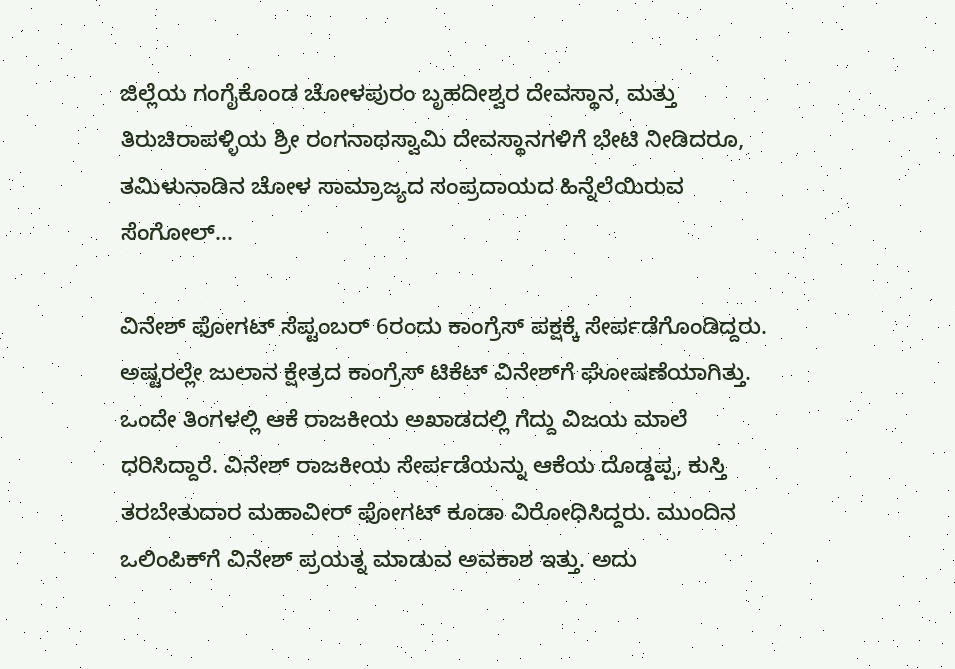ಜಿಲ್ಲೆಯ ಗಂಗೈಕೊಂಡ ಚೋಳಪುರಂ ಬೃಹದೀಶ್ವರ ದೇವಸ್ಥಾನ, ಮತ್ತು ತಿರುಚಿರಾಪಳ್ಳಿಯ ಶ್ರೀ ರಂಗನಾಥಸ್ವಾಮಿ ದೇವಸ್ಥಾನಗಳಿಗೆ ಭೇಟಿ ನೀಡಿದರೂ, ತಮಿಳುನಾಡಿನ ಚೋಳ ಸಾಮ್ರಾಜ್ಯದ ಸಂಪ್ರದಾಯದ ಹಿನ್ನೆಲೆಯಿರುವ ಸೆಂಗೋಲ್...

ವಿನೇಶ್‌ ಫೋಗಟ್‌ ಸೆಪ್ಟಂಬರ್‌ 6ರಂದು ಕಾಂಗ್ರೆಸ್‌ ಪಕ್ಷಕ್ಕೆ ಸೇರ್ಪಡೆಗೊಂಡಿದ್ದರು. ಅಷ್ಟರಲ್ಲೇ ಜುಲಾನ ಕ್ಷೇತ್ರದ ಕಾಂಗ್ರೆಸ್‌ ಟಿಕೆಟ್‌ ವಿನೇಶ್‌ಗೆ ಘೋಷಣೆಯಾಗಿತ್ತು. ಒಂದೇ ತಿಂಗಳಲ್ಲಿ ಆಕೆ ರಾಜಕೀಯ ಅಖಾಡದಲ್ಲಿ ಗೆದ್ದು ವಿಜಯ ಮಾಲೆ ಧರಿಸಿದ್ದಾರೆ. ವಿನೇಶ್‌ ರಾಜಕೀಯ ಸೇರ್ಪಡೆಯನ್ನು ಆಕೆಯ ದೊಡ್ಡಪ್ಪ, ಕುಸ್ತಿ ತರಬೇತುದಾರ ಮಹಾವೀರ್ ಫೋಗಟ್‌ ಕೂಡಾ ವಿರೋಧಿಸಿದ್ದರು. ಮುಂದಿನ ಒಲಿಂಪಿಕ್‌ಗೆ ವಿನೇಶ್‌ ಪ್ರಯತ್ನ ಮಾಡುವ ಅವಕಾಶ ಇತ್ತು. ಅದು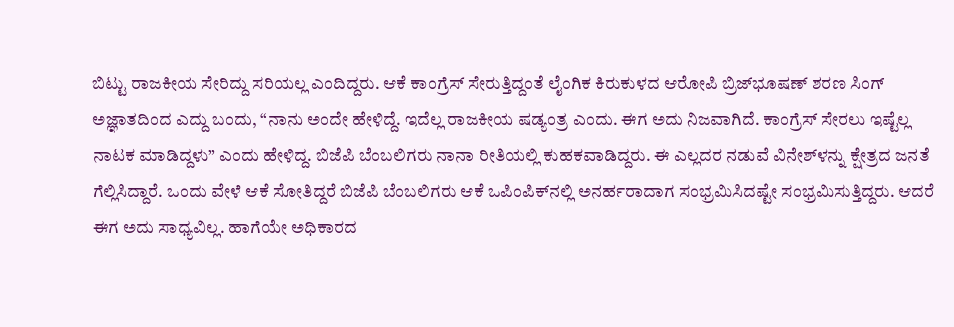ಬಿಟ್ಟು ರಾಜಕೀಯ ಸೇರಿದ್ದು ಸರಿಯಲ್ಲ ಎಂದಿದ್ದರು. ಆಕೆ ಕಾಂಗ್ರೆಸ್‌ ಸೇರುತ್ತಿದ್ದಂತೆ ಲೈಂಗಿಕ ಕಿರುಕುಳದ ಆರೋಪಿ ಬ್ರಿಜ್‌ಭೂಷಣ್‌ ಶರಣ ಸಿಂಗ್ ಅಜ್ಞಾತದಿಂದ ಎದ್ದು ಬಂದು, “ನಾನು ಅಂದೇ ಹೇಳಿದ್ದೆ. ಇದೆಲ್ಲ ರಾಜಕೀಯ ಷಡ್ಯಂತ್ರ ಎಂದು. ಈಗ ಅದು ನಿಜವಾಗಿದೆ. ಕಾಂಗ್ರೆಸ್‌ ಸೇರಲು ಇಷ್ಟೆಲ್ಲ ನಾಟಕ ಮಾಡಿದ್ದಳು” ಎಂದು ಹೇಳಿದ್ದ. ಬಿಜೆಪಿ ಬೆಂಬಲಿಗರು ನಾನಾ ರೀತಿಯಲ್ಲಿ ಕುಹಕವಾಡಿದ್ದರು. ಈ ಎಲ್ಲದರ ನಡುವೆ ವಿನೇಶ್‌ಳನ್ನು ಕ್ಷೇತ್ರದ ಜನತೆ ಗೆಲ್ಲಿಸಿದ್ದಾರೆ. ಒಂದು ವೇಳೆ ಆಕೆ ಸೋತಿದ್ದರೆ ಬಿಜೆಪಿ ಬೆಂಬಲಿಗರು ಆಕೆ ಒಪಿಂಪಿಕ್‌ನಲ್ಲಿ ಅನರ್ಹರಾದಾಗ ಸಂಭ್ರಮಿಸಿದಷ್ಟೇ ಸಂಭ್ರಮಿಸುತ್ತಿದ್ದರು. ಆದರೆ ಈಗ ಅದು ಸಾಧ್ಯವಿಲ್ಲ. ಹಾಗೆಯೇ ಅಧಿಕಾರದ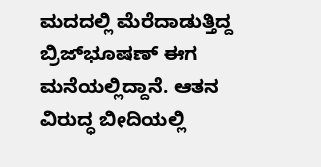ಮದದಲ್ಲಿ ಮೆರೆದಾಡುತ್ತಿದ್ದ ಬ್ರಿಜ್‌ಭೂಷಣ್‌ ಈಗ ಮನೆಯಲ್ಲಿದ್ದಾನೆ. ಆತನ ವಿರುದ್ಧ ಬೀದಿಯಲ್ಲಿ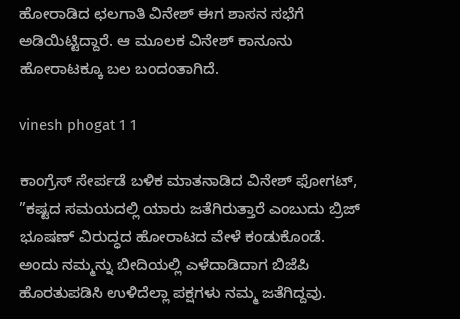ಹೋರಾಡಿದ ಛಲಗಾತಿ ವಿನೇಶ್‌ ಈಗ ಶಾಸನ ಸಭೆಗೆ ಅಡಿಯಿಟ್ಟಿದ್ದಾರೆ. ಆ ಮೂಲಕ ವಿನೇಶ್‌ ಕಾನೂನು ಹೋರಾಟಕ್ಕೂ ಬಲ ಬಂದಂತಾಗಿದೆ.

vinesh phogat 1 1

ಕಾಂಗ್ರೆಸ್‌ ಸೇರ್ಪಡೆ ಬಳಿಕ ಮಾತನಾಡಿದ ವಿನೇಶ್‌ ಫೋಗಟ್‌, ”ಕಷ್ಟದ ಸಮಯದಲ್ಲಿ ಯಾರು ಜತೆಗಿರುತ್ತಾರೆ ಎಂಬುದು ಬ್ರಿಜ್‌ ಭೂಷಣ್‌ ವಿರುದ್ಧದ ಹೋರಾಟದ ವೇಳೆ ಕಂಡುಕೊಂಡೆ. ಅಂದು ನಮ್ಮನ್ನು ಬೀದಿಯಲ್ಲಿ ಎಳೆದಾಡಿದಾಗ ಬಿಜೆಪಿ ಹೊರತುಪಡಿಸಿ ಉಳಿದೆಲ್ಲಾ ಪಕ್ಷಗಳು ನಮ್ಮ ಜತೆಗಿದ್ದವು.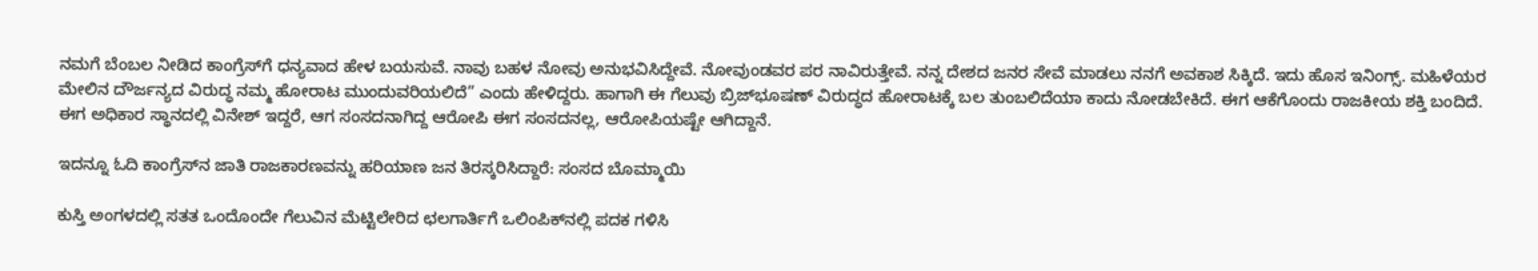ನಮಗೆ ಬೆಂಬಲ ನೀಡಿದ ಕಾಂಗ್ರೆಸ್‌ಗೆ ಧನ್ಯವಾದ ಹೇಳ ಬಯಸುವೆ. ನಾವು ಬಹಳ ನೋವು ಅನುಭವಿಸಿದ್ದೇವೆ. ನೋವುಂಡವರ ಪರ ನಾವಿರುತ್ತೇವೆ. ನನ್ನ ದೇಶದ ಜನರ ಸೇವೆ ಮಾಡಲು ನನಗೆ ಅವಕಾಶ ಸಿಕ್ಕಿದೆ. ಇದು ಹೊಸ ಇನಿಂಗ್ಸ್‌. ಮಹಿಳೆಯರ ಮೇಲಿನ ದೌರ್ಜನ್ಯದ ವಿರುದ್ಧ ನಮ್ಮ ಹೋರಾಟ ಮುಂದುವರಿಯಲಿದೆ” ಎಂದು ಹೇಳಿದ್ದರು. ಹಾಗಾಗಿ ಈ ಗೆಲುವು ಬ್ರಿಜ್‌ಭೂಷಣ್‌ ವಿರುದ್ಧದ ಹೋರಾಟಕ್ಕೆ ಬಲ ತುಂಬಲಿದೆಯಾ ಕಾದು ನೋಡಬೇಕಿದೆ. ಈಗ ಆಕೆಗೊಂದು ರಾಜಕೀಯ ಶಕ್ತಿ ಬಂದಿದೆ. ಈಗ ಅಧಿಕಾರ ಸ್ಥಾನದಲ್ಲಿ ವಿನೇಶ್‌ ಇದ್ದರೆ, ಆಗ ಸಂಸದನಾಗಿದ್ದ ಆರೋಪಿ ಈಗ ಸಂಸದನಲ್ಲ, ಆರೋಪಿಯಷ್ಟೇ ಆಗಿದ್ದಾನೆ.

ಇದನ್ನೂ ಓದಿ ಕಾಂಗ್ರೆಸ್‌ನ ಜಾತಿ ರಾಜಕಾರಣವನ್ನು ಹರಿಯಾಣ ಜನ ತಿರಸ್ಕರಿಸಿದ್ದಾರೆ: ಸಂಸದ ಬೊಮ್ಮಾಯಿ

ಕುಸ್ತಿ ಅಂಗಳದಲ್ಲಿ ಸತತ ಒಂದೊಂದೇ ಗೆಲುವಿನ ಮೆಟ್ಟಿಲೇರಿದ ಛಲಗಾರ್ತಿಗೆ ಒಲಿಂಪಿಕ್‌ನಲ್ಲಿ ಪದಕ ಗಳಿಸಿ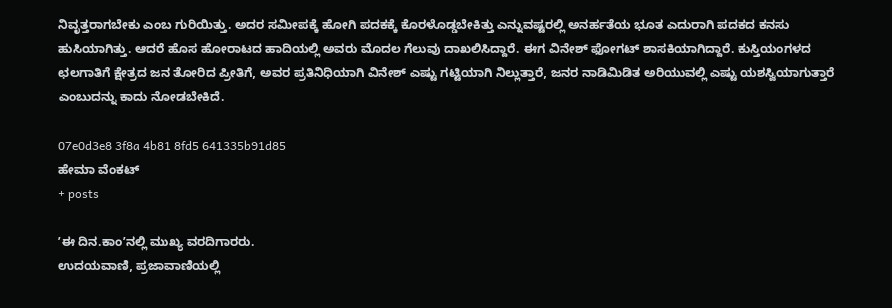ನಿವೃತ್ತರಾಗಬೇಕು ಎಂಬ ಗುರಿಯಿತ್ತು. ಅದರ ಸಮೀಪಕ್ಕೆ ಹೋಗಿ ಪದಕಕ್ಕೆ ಕೊರಳೊಡ್ಡಬೇಕಿತ್ತು ಎನ್ನುವಷ್ಟರಲ್ಲಿ ಅನರ್ಹತೆಯ ಭೂತ ಎದುರಾಗಿ ಪದಕದ ಕನಸು ಹುಸಿಯಾಗಿತ್ತು. ಆದರೆ ಹೊಸ ಹೋರಾಟದ ಹಾದಿಯಲ್ಲಿ ಅವರು ಮೊದಲ ಗೆಲುವು ದಾಖಲಿಸಿದ್ದಾರೆ. ಈಗ ವಿನೇಶ್‌ ಫೋಗಟ್‌ ಶಾಸಕಿಯಾಗಿದ್ದಾರೆ. ಕುಸ್ತಿಯಂಗಳದ ಛಲಗಾತಿಗೆ ಕ್ಷೇತ್ರದ ಜನ ತೋರಿದ ಪ್ರೀತಿಗೆ, ಅವರ ಪ್ರತಿನಿಧಿಯಾಗಿ ವಿನೇಶ್‌ ಎಷ್ಟು ಗಟ್ಟಿಯಾಗಿ ನಿಲ್ಲುತ್ತಾರೆ, ಜನರ ನಾಡಿಮಿಡಿತ ಅರಿಯುವಲ್ಲಿ ಎಷ್ಟು ಯಶಸ್ವಿಯಾಗುತ್ತಾರೆ ಎಂಬುದನ್ನು ಕಾದು ನೋಡಬೇಕಿದೆ.

07e0d3e8 3f8a 4b81 8fd5 641335b91d85
ಹೇಮಾ ವೆಂಕಟ್‌
+ posts

ʼಈ ದಿನ.ಕಾಂʼನಲ್ಲಿ ಮುಖ್ಯ ವರದಿಗಾರರು.
ಉದಯವಾಣಿ, ಪ್ರಜಾವಾಣಿಯಲ್ಲಿ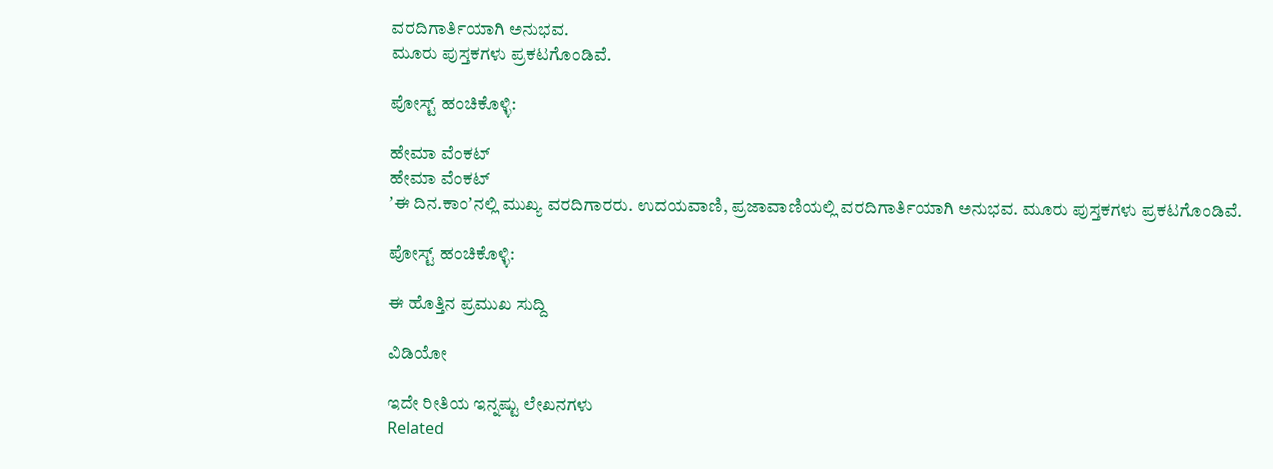ವರದಿಗಾರ್ತಿಯಾಗಿ ಅನುಭವ.
ಮೂರು ಪುಸ್ತಕಗಳು ಪ್ರಕಟಗೊಂಡಿವೆ.

ಪೋಸ್ಟ್ ಹಂಚಿಕೊಳ್ಳಿ:

ಹೇಮಾ ವೆಂಕಟ್‌
ಹೇಮಾ ವೆಂಕಟ್‌
ʼಈ ದಿನ.ಕಾಂʼನಲ್ಲಿ ಮುಖ್ಯ ವರದಿಗಾರರು. ಉದಯವಾಣಿ, ಪ್ರಜಾವಾಣಿಯಲ್ಲಿ ವರದಿಗಾರ್ತಿಯಾಗಿ ಅನುಭವ. ಮೂರು ಪುಸ್ತಕಗಳು ಪ್ರಕಟಗೊಂಡಿವೆ.

ಪೋಸ್ಟ್ ಹಂಚಿಕೊಳ್ಳಿ:

ಈ ಹೊತ್ತಿನ ಪ್ರಮುಖ ಸುದ್ದಿ

ವಿಡಿಯೋ

ಇದೇ ರೀತಿಯ ಇನ್ನಷ್ಟು ಲೇಖನಗಳು
Related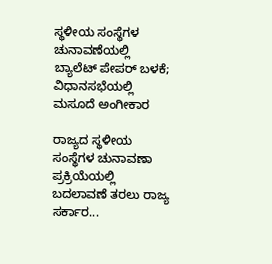ಸ್ಥಳೀಯ ಸಂಸ್ಥೆಗಳ ಚುನಾವಣೆಯಲ್ಲಿ ಬ್ಯಾಲೆಟ್ ಪೇಪರ್ ಬಳಕೆ; ವಿಧಾನಸಭೆಯಲ್ಲಿ ಮಸೂದೆ ಅಂಗೀಕಾರ

ರಾಜ್ಯದ ಸ್ಥಳೀಯ ಸಂಸ್ಥೆಗಳ ಚುನಾವಣಾ ಪ್ರಕ್ರಿಯೆಯಲ್ಲಿ ಬದಲಾವಣೆ ತರಲು ರಾಜ್ಯ ಸರ್ಕಾರ...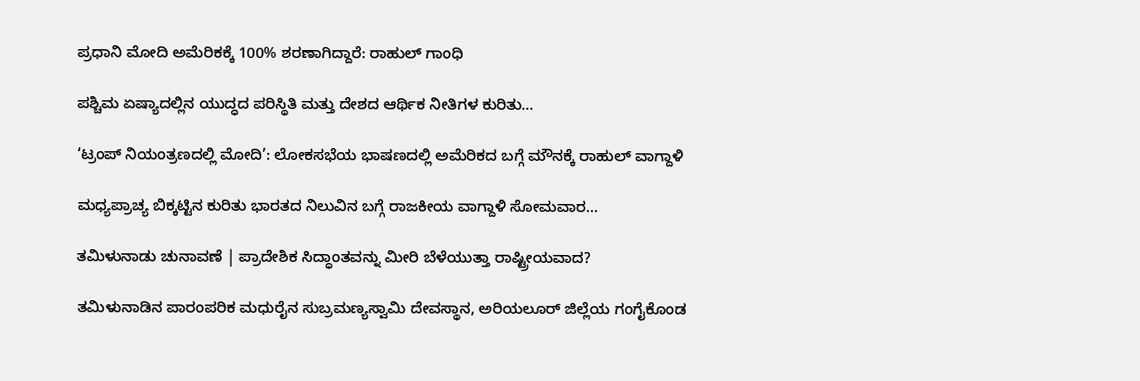ಪ್ರಧಾನಿ ಮೋದಿ ಅಮೆರಿಕಕ್ಕೆ 100% ಶರಣಾಗಿದ್ದಾರೆ: ರಾಹುಲ್ ಗಾಂಧಿ

ಪಶ್ಚಿಮ ಏಷ್ಯಾದಲ್ಲಿನ ಯುದ್ಧದ ಪರಿಸ್ಥಿತಿ ಮತ್ತು ದೇಶದ ಆರ್ಥಿಕ ನೀತಿಗಳ ಕುರಿತು...

‘ಟ್ರಂಪ್ ನಿಯಂತ್ರಣದಲ್ಲಿ ಮೋದಿ’: ಲೋಕಸಭೆಯ ಭಾಷಣದಲ್ಲಿ ಅಮೆರಿಕದ ಬಗ್ಗೆ ಮೌನಕ್ಕೆ ರಾಹುಲ್ ವಾಗ್ದಾಳಿ

ಮಧ್ಯಪ್ರಾಚ್ಯ ಬಿಕ್ಕಟ್ಟಿನ ಕುರಿತು ಭಾರತದ ನಿಲುವಿನ ಬಗ್ಗೆ ರಾಜಕೀಯ ವಾಗ್ದಾಳಿ ಸೋಮವಾರ...

ತಮಿಳುನಾಡು ಚುನಾವಣೆ | ಪ್ರಾದೇಶಿಕ ಸಿದ್ಧಾಂತವನ್ನು ಮೀರಿ ಬೆಳೆಯುತ್ತಾ ರಾಷ್ಟ್ರೀಯವಾದ?

ತಮಿಳುನಾಡಿನ ಪಾರಂಪರಿಕ ಮಧುರೈನ ಸುಬ್ರಮಣ್ಯಸ್ವಾಮಿ ದೇವಸ್ಥಾನ, ಅರಿಯಲೂರ್ ಜಿಲ್ಲೆಯ ಗಂಗೈಕೊಂಡ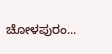ಚೋಳಪುರಂ...